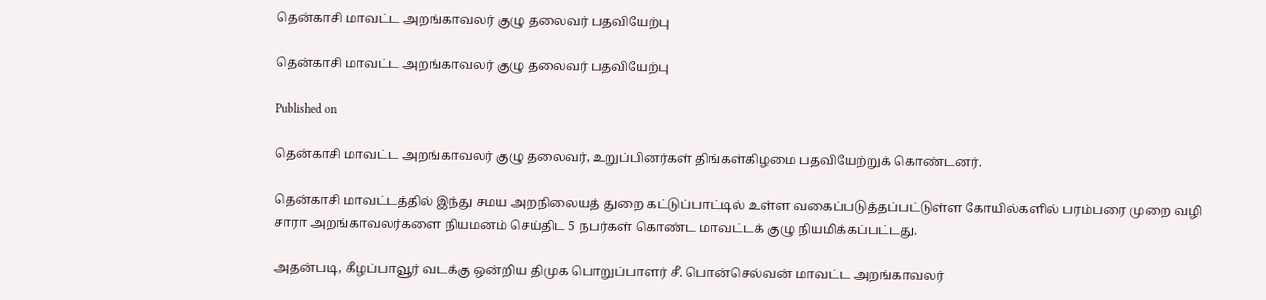தென்காசி மாவட்ட அறங்காவலர் குழு தலைவர் பதவியேற்பு

தென்காசி மாவட்ட அறங்காவலர் குழு தலைவர் பதவியேற்பு

Published on

தென்காசி மாவட்ட அறங்காவலர் குழு தலைவர், உறுப்பினர்கள் திங்கள்கிழமை பதவியேற்றுக் கொண்டனர்.

தென்காசி மாவட்டத்தில் இந்து சமய அறநிலையத் துறை கட்டுப்பாட்டில் உள்ள வகைப்படுத்தப்பட்டுள்ள கோயில்களில் பரம்பரை முறை வழி சாரா அறங்காவலர்களை நியமனம் செய்திட 5 நபர்கள் கொண்ட மாவட்டக் குழு நியமிக்கப்பட்டது.

அதன்படி, கீழப்பாவூர் வடக்கு ஒன்றிய திமுக பொறுப்பாளர் சீ. பொன்செல்வன் மாவட்ட அறங்காவலர்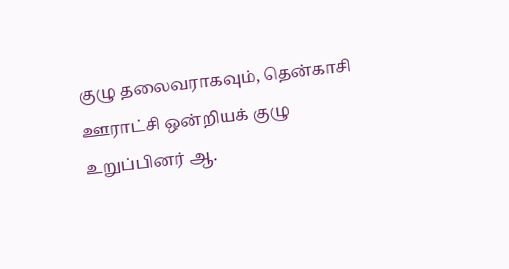குழு தலைவராகவும், தென்காசி ஊராட்சி ஒன்றியக் குழு உறுப்பினர் ஆ.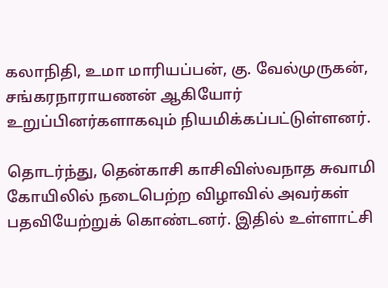கலாநிதி, உமா மாரியப்பன், கு. வேல்முருகன், சங்கரநாராயணன் ஆகியோர் உறுப்பினர்களாகவும் நியமிக்கப்பட்டுள்ளனர்.

தொடர்ந்து, தென்காசி காசிவிஸ்வநாத சுவாமி கோயிலில் நடைபெற்ற விழாவில் அவர்கள் பதவியேற்றுக் கொண்டனர். இதில் உள்ளாட்சி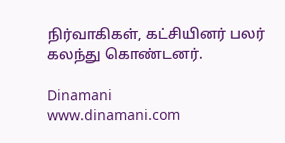நிர்வாகிகள், கட்சியினர் பலர் கலந்து கொண்டனர்.

Dinamani
www.dinamani.com